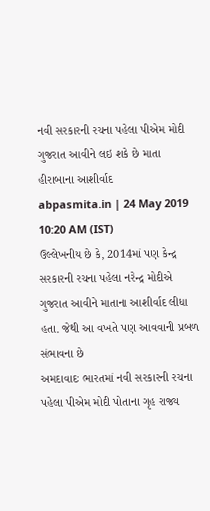નવી સરકારની રચના પહેલા પીએમ મોદી ગુજરાત આવીને લઇ શકે છે માતા હીરાબાના આશીર્વાદ
abpasmita.in | 24 May 2019 10:20 AM (IST)
ઉલ્લેખનીય છે કે, 2014માં પણ કેન્દ્ર સરકારની રચના પહેલા નરેન્દ્ર મોદીએ ગુજરાત આવીને માતાના આશીર્વાદ લીધા હતા. જેથી આ વખતે પણ આવવાની પ્રબળ સંભાવના છે
અમદાવાદઃ ભારતમાં નવી સરકારની રચના પહેલા પીએમ મોદી પોતાના ગૃહ રાજ્ય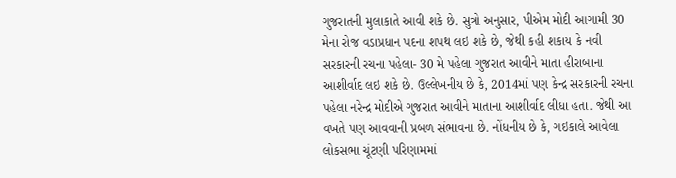ગુજરાતની મુલાકાતે આવી શકે છે. સુત્રો અનુસાર, પીએમ મોદી આગામી 30 મેના રોજ વડાપ્રધાન પદના શપથ લઇ શકે છે, જેથી કહી શકાય કે નવી સરકારની રચના પહેલા- 30 મે પહેલા ગુજરાત આવીને માતા હીરાબાના આશીર્વાદ લઇ શકે છે. ઉલ્લેખનીય છે કે, 2014માં પણ કેન્દ્ર સરકારની રચના પહેલા નરેન્દ્ર મોદીએ ગુજરાત આવીને માતાના આશીર્વાદ લીધા હતા. જેથી આ વખતે પણ આવવાની પ્રબળ સંભાવના છે. નોંધનીય છે કે, ગઇકાલે આવેલા લોકસભા ચૂંટણી પરિણામમાં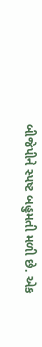બીજેપીને સ્પષ્ટ બહુમતી મળી છે. એક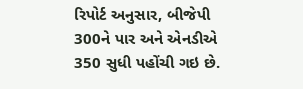રિપોર્ટ અનુસાર, બીજેપી 300ને પાર અને એનડીએ 350 સુધી પહોંચી ગઇ છે.